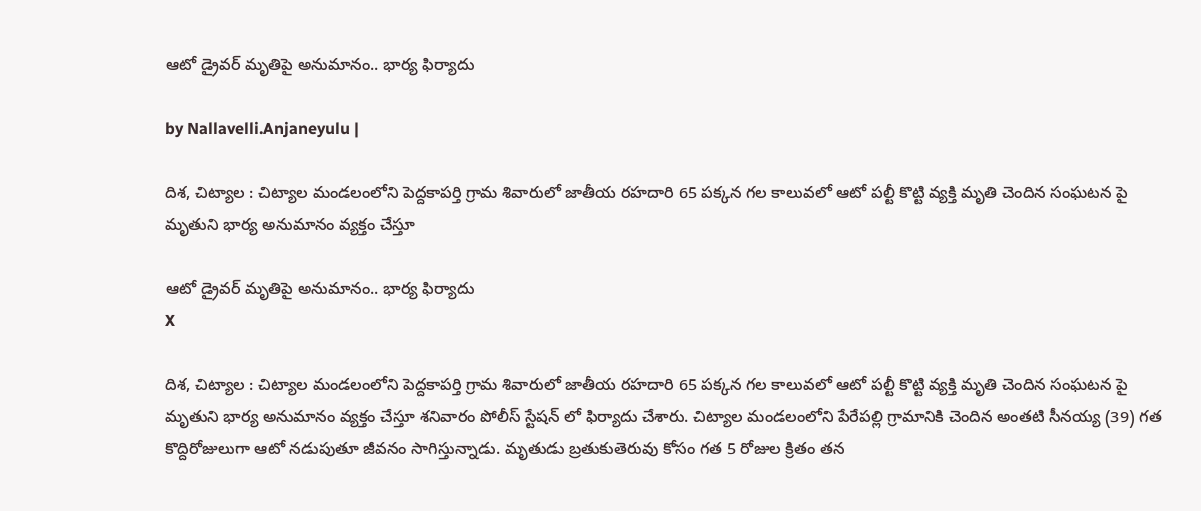ఆటో డ్రైవర్ మృతిపై అనుమానం.. భార్య ఫిర్యాదు

by Nallavelli.Anjaneyulu |

దిశ, చిట్యాల : చిట్యాల మండలంలోని పెద్దకాపర్తి గ్రామ శివారులో జాతీయ రహదారి 65 పక్కన గల కాలువలో ఆటో పల్టీ కొట్టి వ్యక్తి మృతి చెందిన సంఘటన పై మృతుని భార్య అనుమానం వ్యక్తం చేస్తూ

ఆటో డ్రైవర్ మృతిపై అనుమానం.. భార్య ఫిర్యాదు
X

దిశ, చిట్యాల : చిట్యాల మండలంలోని పెద్దకాపర్తి గ్రామ శివారులో జాతీయ రహదారి 65 పక్కన గల కాలువలో ఆటో పల్టీ కొట్టి వ్యక్తి మృతి చెందిన సంఘటన పై మృతుని భార్య అనుమానం వ్యక్తం చేస్తూ శనివారం పోలీస్ స్టేషన్ లో ఫిర్యాదు చేశారు. చిట్యాల మండలంలోని పేరేపల్లి గ్రామానికి చెందిన అంతటి సీనయ్య (39) గత కొద్దిరోజులుగా ఆటో నడుపుతూ జీవనం సాగిస్తున్నాడు. మృతుడు బ్రతుకుతెరువు కోసం గత 5 రోజుల క్రితం తన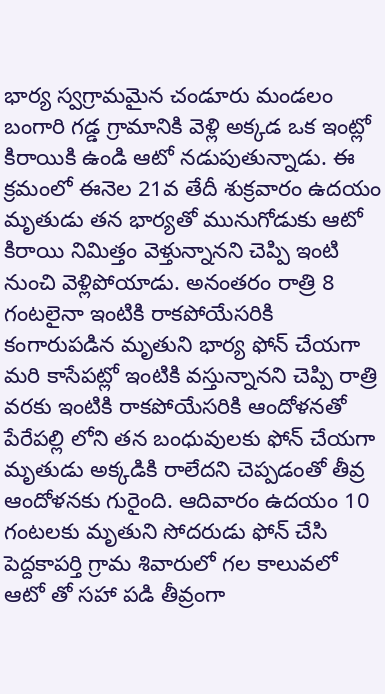భార్య స్వగ్రామమైన చండూరు మండలం బంగారి గడ్డ గ్రామానికి వెళ్లి అక్కడ ఒక ఇంట్లో కిరాయికి ఉండి ఆటో నడుపుతున్నాడు. ఈ క్రమంలో ఈనెల 21వ తేదీ శుక్రవారం ఉదయం మృతుడు తన భార్యతో మునుగోడుకు ఆటో కిరాయి నిమిత్తం వెళ్తున్నానని చెప్పి ఇంటి నుంచి వెళ్లిపోయాడు. అనంతరం రాత్రి 8 గంటలైనా ఇంటికి రాకపోయేసరికి కంగారుపడిన మృతుని భార్య ఫోన్ చేయగా మరి కాసేపట్లో ఇంటికి వస్తున్నానని చెప్పి రాత్రి వరకు ఇంటికి రాకపోయేసరికి ఆందోళనతో పేరేపల్లి లోని తన బంధువులకు ఫోన్ చేయగా మృతుడు అక్కడికి రాలేదని చెప్పడంతో తీవ్ర ఆందోళనకు గురైంది. ఆదివారం ఉదయం 10 గంటలకు మృతుని సోదరుడు ఫోన్ చేసి పెద్దకాపర్తి గ్రామ శివారులో గల కాలువలో ఆటో తో సహా పడి తీవ్రంగా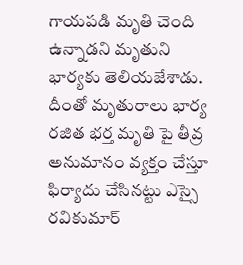గాయపడి మృతి చెంది ఉన్నాడని మృతుని భార్యకు తెలియజేశాడు. దీంతో మృతురాలు భార్య రజిత భర్త మృతి పై తీవ్ర అనుమానం వ్యక్తం చేస్తూ ఫిర్యాదు చేసిన‌ట్టు ఎస్సై రవికుమార్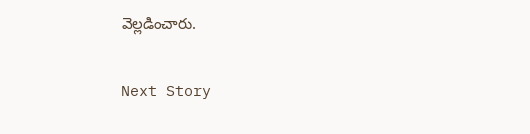వెల్ల‌డించారు.

Next Story